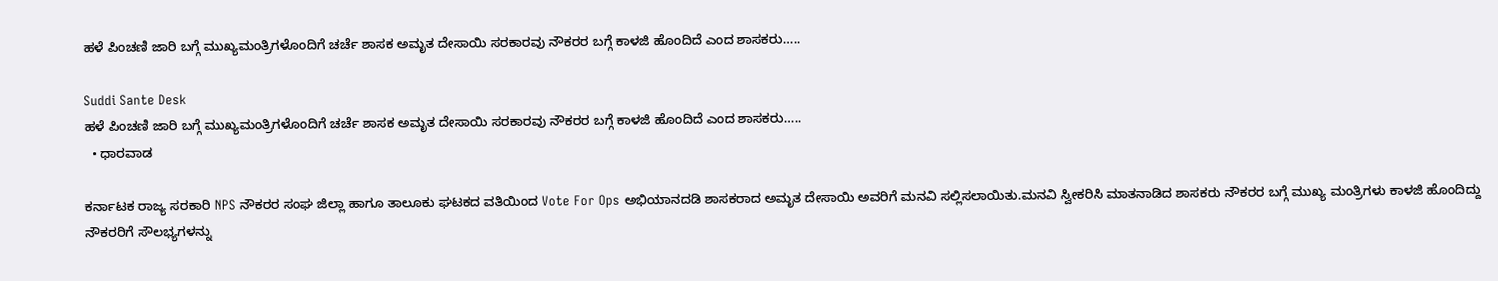ಹಳೆ ಪಿಂಚಣಿ ಜಾರಿ ಬಗ್ಗೆ ಮುಖ್ಯಮಂತ್ರಿಗಳೊಂದಿಗೆ ಚರ್ಚೆ ಶಾಸಕ ಅಮೃತ ದೇಸಾಯಿ ಸರಕಾರವು ನೌಕರರ ಬಗ್ಗೆ ಕಾಳಜಿ ಹೊಂದಿದೆ ಎಂದ ಶಾಸಕರು…..

Suddi Sante Desk
ಹಳೆ ಪಿಂಚಣಿ ಜಾರಿ ಬಗ್ಗೆ ಮುಖ್ಯಮಂತ್ರಿಗಳೊಂದಿಗೆ ಚರ್ಚೆ ಶಾಸಕ ಅಮೃತ ದೇಸಾಯಿ ಸರಕಾರವು ನೌಕರರ ಬಗ್ಗೆ ಕಾಳಜಿ ಹೊಂದಿದೆ ಎಂದ ಶಾಸಕರು…..
  • ಧಾರವಾಡ

ಕರ್ನಾಟಕ ರಾಜ್ಯ ಸರಕಾರಿ NPS ನೌಕರರ ಸಂಘ ಜಿಲ್ಲಾ ಹಾಗೂ ತಾಲೂಕು ಘಟಕದ ವತಿಯಿಂದ Vote For Ops ಅಭಿಯಾನದಡಿ ಶಾಸಕರಾದ ಅಮೃತ ದೇಸಾಯಿ ಅವರಿಗೆ ಮನವಿ ಸಲ್ಲಿಸಲಾಯಿತು.ಮನವಿ ಸ್ವೀಕರಿಸಿ ಮಾತನಾಡಿದ ಶಾಸಕರು ನೌಕರರ ಬಗ್ಗೆ ಮುಖ್ಯ ಮಂತ್ರಿಗಳು ಕಾಳಜಿ ಹೊಂದಿದ್ದು ನೌಕರರಿಗೆ ಸೌಲಭ್ಯಗಳನ್ನು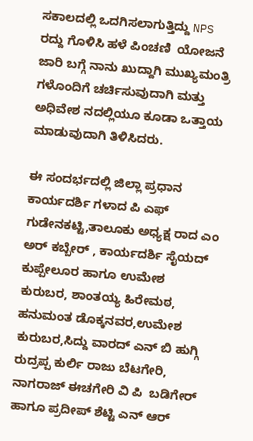ಸಕಾಲದಲ್ಲಿ ಒದಗಿಸಲಾಗುತ್ತಿದ್ದು NPS ರದ್ದು ಗೊಳಿಸಿ ಹಳೆ ಪಿಂಚಣಿ  ಯೋಜನೆ ಜಾರಿ ಬಗ್ಗೆ ನಾನು ಖುದ್ದಾಗಿ ಮುಖ್ಯಮಂತ್ರಿ ಗಳೊಂದಿಗೆ ಚರ್ಚಿಸುವುದಾಗಿ ಮತ್ತು ಅಧಿವೇಶ ನದಲ್ಲಿಯೂ ಕೂಡಾ ಒತ್ತಾಯ ಮಾಡುವುದಾಗಿ ತಿಳಿಸಿದರು.

ಈ ಸಂದರ್ಭದಲ್ಲಿ ಜಿಲ್ಲಾ ಪ್ರಧಾನ ಕಾರ್ಯದರ್ಶಿ ಗಳಾದ ಪಿ ಎಫ್ ಗುಡೇನಕಟ್ಟಿ,ತಾಲೂಕು ಅಧ್ಯಕ್ಷ ರಾದ ಎಂ ಅರ್ ಕಬ್ಬೇರ್ , ಕಾರ್ಯದರ್ಶಿ ಸೈಯದ್ ಕುಪ್ಪೇಲೂರ ಹಾಗೂ ಉಮೇಶ ಕುರುಬರ, ಶಾಂತಯ್ಯ ಹಿರೇಮಠ, ಹನುಮಂತ ಡೊಕ್ಕನವರ,ಉಮೇಶ ಕುರುಬರ,ಸಿದ್ದು ವಾರದ್ ಎನ್ ಬಿ ಹುಗ್ಗಿ ರುದ್ರಪ್ಪ ಕುರ್ಲಿ ರಾಜು ಬೆಟಗೇರಿ, ನಾಗರಾಜ್ ಈಚಗೇರಿ ವಿ ಪಿ  ಬಡಿಗೇರ್ ಹಾಗೂ ಪ್ರದೀಪ್ ಶೆಟ್ಟಿ ಎನ್ ಆರ್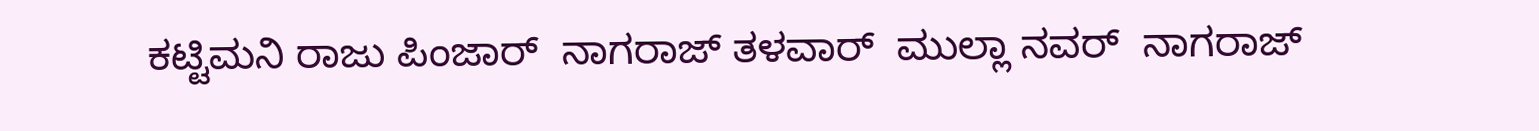ಕಟ್ಟಿಮನಿ ರಾಜು ಪಿಂಜಾರ್  ನಾಗರಾಜ್ ತಳವಾರ್  ಮುಲ್ಲಾ ನವರ್  ನಾಗರಾಜ್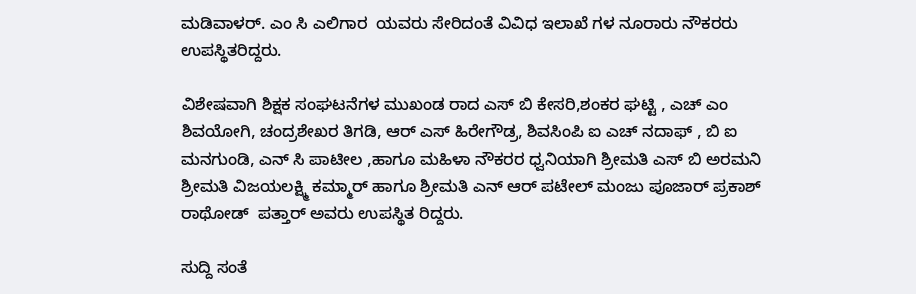ಮಡಿವಾಳರ್. ಎಂ ಸಿ ಎಲಿಗಾರ  ಯವರು ಸೇರಿದಂತೆ ವಿವಿಧ ಇಲಾಖೆ ಗಳ ನೂರಾರು ನೌಕರರು ಉಪಸ್ಥಿತರಿದ್ದರು.

ವಿಶೇಷವಾಗಿ ಶಿಕ್ಷಕ ಸಂಘಟನೆಗಳ ಮುಖಂಡ ರಾದ ಎಸ್ ಬಿ ಕೇಸರಿ,ಶಂಕರ ಘಟ್ಟಿ , ಎಚ್ ಎಂ ಶಿವಯೋಗಿ, ಚಂದ್ರಶೇಖರ ತಿಗಡಿ, ಆರ್ ಎಸ್ ಹಿರೇಗೌಡ್ರ, ಶಿವಸಿಂಪಿ ಐ ಎಚ್ ನದಾಫ್ , ಬಿ ಐ ಮನಗುಂಡಿ, ಎನ್ ಸಿ ಪಾಟೀಲ ,ಹಾಗೂ ಮಹಿಳಾ ನೌಕರರ ಧ್ವನಿಯಾಗಿ ಶ್ರೀಮತಿ ಎಸ್ ಬಿ ಅರಮನಿ ಶ್ರೀಮತಿ ವಿಜಯಲಕ್ಷ್ಮಿ ಕಮ್ಮಾರ್ ಹಾಗೂ ಶ್ರೀಮತಿ ಎನ್ ಆರ್ ಪಟೇಲ್ ಮಂಜು ಪೂಜಾರ್ ಪ್ರಕಾಶ್ ರಾಥೋಡ್  ಪತ್ತಾರ್ ಅವರು ಉಪಸ್ಥಿತ ರಿದ್ದರು.

ಸುದ್ದಿ ಸಂತೆ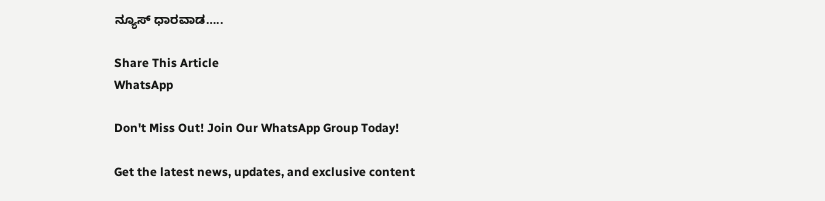ನ್ಯೂಸ್ ಧಾರವಾಡ…..

Share This Article
WhatsApp

Don't Miss Out! Join Our WhatsApp Group Today!

Get the latest news, updates, and exclusive content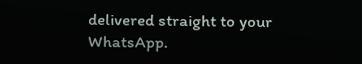delivered straight to your WhatsApp.